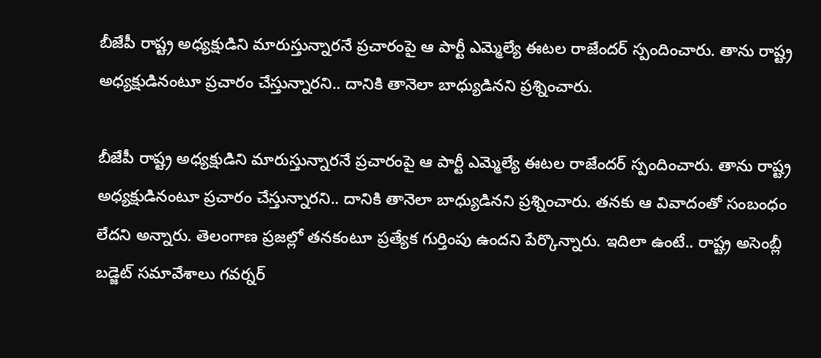బీజేపీ రాష్ట్ర అధ్యక్షుడిని మారుస్తున్నారనే ప్రచారంపై ఆ పార్టీ ఎమ్మెల్యే ఈటల రాజేందర్ స్పందించారు. తాను రాష్ట్ర అధ్యక్షుడినంటూ ప్రచారం చేస్తున్నారని.. దానికి తానెలా బాధ్యుడినని ప్రశ్నించారు.

బీజేపీ రాష్ట్ర అధ్యక్షుడిని మారుస్తున్నారనే ప్రచారంపై ఆ పార్టీ ఎమ్మెల్యే ఈటల రాజేందర్ స్పందించారు. తాను రాష్ట్ర అధ్యక్షుడినంటూ ప్రచారం చేస్తున్నారని.. దానికి తానెలా బాధ్యుడినని ప్రశ్నించారు. తనకు ఆ వివాదంతో సంబంధం లేదని అన్నారు. తెలంగాణ ప్రజల్లో తనకంటూ ప్రత్యేక గుర్తింపు ఉందని పేర్కొన్నారు. ఇదిలా ఉంటే.. రాష్ట్ర అసెంబ్లీ బడ్జెట్ సమావేశాలు గవర్నర్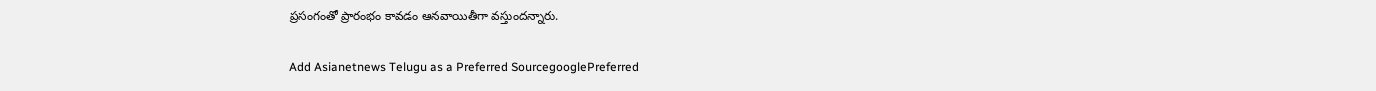ప్రసంగంతో ప్రారంభం కావడం ఆనవాయితీగా వస్తుందన్నారు.

Add Asianetnews Telugu as a Preferred SourcegooglePreferred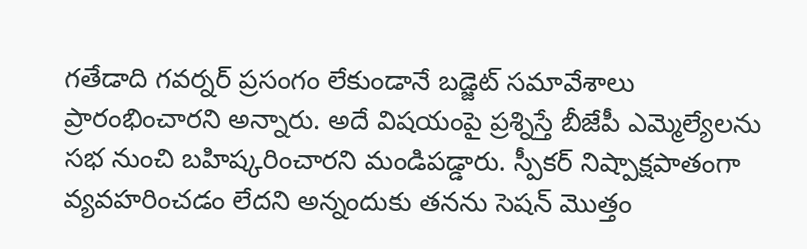గతేడాది గవర్నర్ ప్రసంగం లేకుండానే బడ్జెట్ సమావేశాలు ప్రారంభించారని అన్నారు. అదే విషయంపై ప్రశ్నిస్తే బీజేపీ ఎమ్మెల్యేలను సభ నుంచి బహిష్కరించారని మండిపడ్డారు. స్పీకర్ నిష్పాక్షపాతంగా వ్యవహరించడం లేదని అన్నందుకు తనను సెషన్ మొత్తం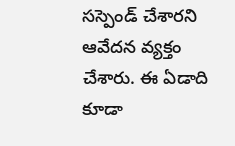సస్పెండ్ చేశారని ఆవేదన వ్యక్తం చేశారు. ఈ ఏడాది కూడా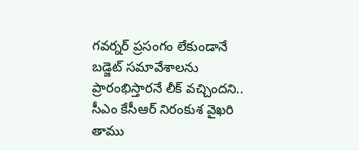గవర్నర్ ప్రసంగం లేకుండానే బడ్జెట్ సమావేశాలను ప్రారంభిస్తారనే లీక్ వచ్చిందని.. సీఎం కేసీఆర్ నిరంకుశ వైఖరి తాము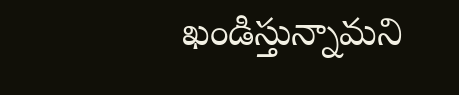ఖండిస్తున్నామని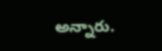అన్నారు.